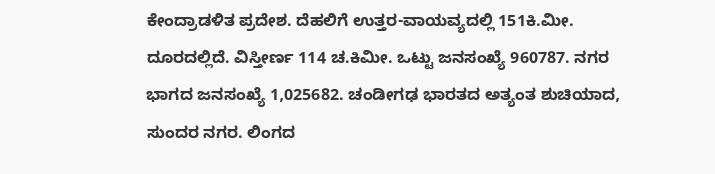ಕೇಂದ್ರಾಡಳಿತ ಪ್ರದೇಶ. ದೆಹಲಿಗೆ ಉತ್ತರ-ವಾಯವ್ಯದಲ್ಲಿ 151ಕಿ.ಮೀ. ದೂರದಲ್ಲಿದೆ. ವಿಸ್ತೀರ್ಣ 114 ಚ.ಕಿಮೀ. ಒಟ್ಟು ಜನಸಂಖ್ಯೆ 960787. ನಗರ ಭಾಗದ ಜನಸಂಖ್ಯೆ 1,025682. ಚಂಡೀಗಢ ಭಾರತದ ಅತ್ಯಂತ ಶುಚಿಯಾದ, ಸುಂದರ ನಗರ. ಲಿಂಗದ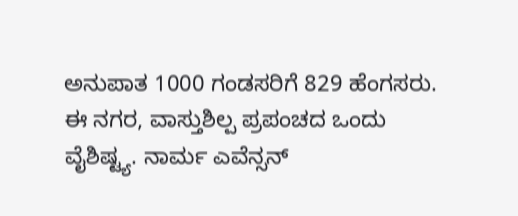ಅನುಪಾತ 1000 ಗಂಡಸರಿಗೆ 829 ಹೆಂಗಸರು. ಈ ನಗರ, ವಾಸ್ತುಶಿಲ್ಪ ಪ್ರಪಂಚದ ಒಂದು ವೈಶಿಷ್ಟ್ಯ. ನಾರ್ಮ ಎವೆನ್ಸನ್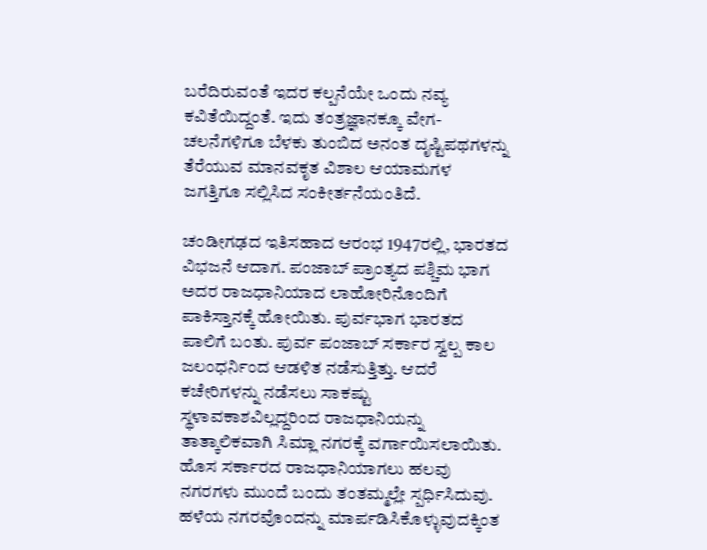ಬರೆದಿರುವಂತೆ ಇದರ ಕಲ್ಪನೆಯೇ ಒಂದು ನವ್ಯ ಕವಿತೆಯಿದ್ದಂತೆ. ಇದು ತಂತ್ರಜ್ಞಾನಕ್ಕೂ ವೇಗ-ಚಲನೆಗಳಿಗೂ ಬೆಳಕು ತುಂಬಿದ ಅನಂತ ದೃಷ್ಟಿಪಥಗಳನ್ನು ತೆರೆಯುವ ಮಾನವಕೃತ ವಿಶಾಲ ಆಯಾಮಗಳ ಜಗತ್ತಿಗೂ ಸಲ್ಲಿಸಿದ ಸಂಕೀರ್ತನೆಯಂತಿದೆ.

ಚಂಡೀಗಢದ ಇತಿಸಹಾದ ಆರಂಭ 1947ರಲ್ಲಿ, ಭಾರತದ ವಿಭಜನೆ ಆದಾಗ. ಪಂಜಾಬ್ ಪ್ರಾಂತ್ಯದ ಪಶ್ಚಿಮ ಭಾಗ ಅದರ ರಾಜಧಾನಿಯಾದ ಲಾಹೋರಿನೊಂದಿಗೆ ಪಾಕಿಸ್ತಾನಕ್ಕೆ ಹೋಯಿತು. ಪುರ್ವಭಾಗ ಭಾರತದ ಪಾಲಿಗೆ ಬಂತು. ಪುರ್ವ ಪಂಜಾಬ್ ಸರ್ಕಾರ ಸ್ವಲ್ಪ ಕಾಲ ಜಲಂಧರ್ನಿಂದ ಆಡಳಿತ ನಡೆಸುತ್ತಿತ್ತು. ಆದರೆ ಕಚೇರಿಗಳನ್ನು ನಡೆಸಲು ಸಾಕಷ್ಟು ಸ್ಥಳಾವಕಾಶವಿಲ್ಲದ್ದರಿಂದ ರಾಜಧಾನಿಯನ್ನು ತಾತ್ಕಾಲಿಕವಾಗಿ ಸಿಮ್ಲಾ ನಗರಕ್ಕೆ ವರ್ಗಾಯಿಸಲಾಯಿತು. ಹೊಸ ಸರ್ಕಾರದ ರಾಜಧಾನಿಯಾಗಲು ಹಲವು ನಗರಗಳು ಮುಂದೆ ಬಂದು ತಂತಮ್ಮಲ್ಲೇ ಸ್ಪರ್ಧಿಸಿದುವು. ಹಳೆಯ ನಗರವೊಂದನ್ನು ಮಾರ್ಪಡಿಸಿಕೊಳ್ಳುವುದಕ್ಕಿಂತ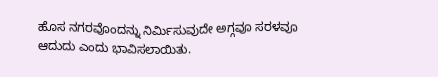ಹೊಸ ನಗರವೊಂದನ್ನು ನಿರ್ಮಿಸುವುದೇ ಅಗ್ಗವೂ ಸರಳವೂ ಆದುದು ಎಂದು ಭಾವಿಸಲಾಯಿತು.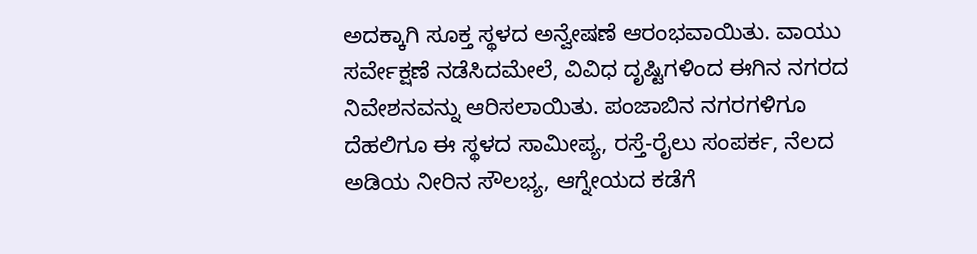ಅದಕ್ಕಾಗಿ ಸೂಕ್ತ ಸ್ಥಳದ ಅನ್ವೇಷಣೆ ಆರಂಭವಾಯಿತು. ವಾಯು ಸರ್ವೇಕ್ಷಣೆ ನಡೆಸಿದಮೇಲೆ, ವಿವಿಧ ದೃಷ್ಟಿಗಳಿಂದ ಈಗಿನ ನಗರದ ನಿವೇಶನವನ್ನು ಆರಿಸಲಾಯಿತು. ಪಂಜಾಬಿನ ನಗರಗಳಿಗೂ ದೆಹಲಿಗೂ ಈ ಸ್ಥಳದ ಸಾಮೀಪ್ಯ, ರಸ್ತೆ-ರೈಲು ಸಂಪರ್ಕ, ನೆಲದ ಅಡಿಯ ನೀರಿನ ಸೌಲಭ್ಯ, ಆಗ್ನೇಯದ ಕಡೆಗೆ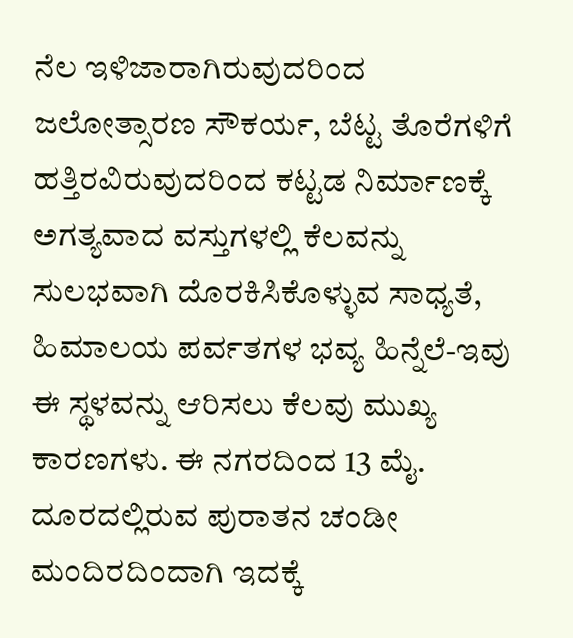ನೆಲ ಇಳಿಜಾರಾಗಿರುವುದರಿಂದ ಜಲೋತ್ಸಾರಣ ಸೌಕರ್ಯ, ಬೆಟ್ಟ ತೊರೆಗಳಿಗೆ ಹತ್ತಿರವಿರುವುದರಿಂದ ಕಟ್ಟಡ ನಿರ್ಮಾಣಕ್ಕೆ ಅಗತ್ಯವಾದ ವಸ್ತುಗಳಲ್ಲಿ ಕೆಲವನ್ನು ಸುಲಭವಾಗಿ ದೊರಕಿಸಿಕೊಳ್ಳುವ ಸಾಧ್ಯತೆ, ಹಿಮಾಲಯ ಪರ್ವತಗಳ ಭವ್ಯ ಹಿನ್ನೆಲೆ-ಇವು ಈ ಸ್ಥಳವನ್ನು ಆರಿಸಲು ಕೆಲವು ಮುಖ್ಯ ಕಾರಣಗಳು. ಈ ನಗರದಿಂದ 13 ಮೈ. ದೂರದಲ್ಲಿರುವ ಪುರಾತನ ಚಂಡೀ ಮಂದಿರದಿಂದಾಗಿ ಇದಕ್ಕೆ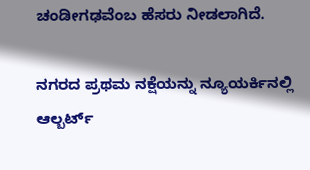ಚಂಡೀಗಢವೆಂಬ ಹೆಸರು ನೀಡಲಾಗಿದೆ.

ನಗರದ ಪ್ರಥಮ ನಕ್ಷೆಯನ್ನು ನ್ಯೂಯರ್ಕಿನಲ್ಲಿ ಆಲ್ಬರ್ಟ್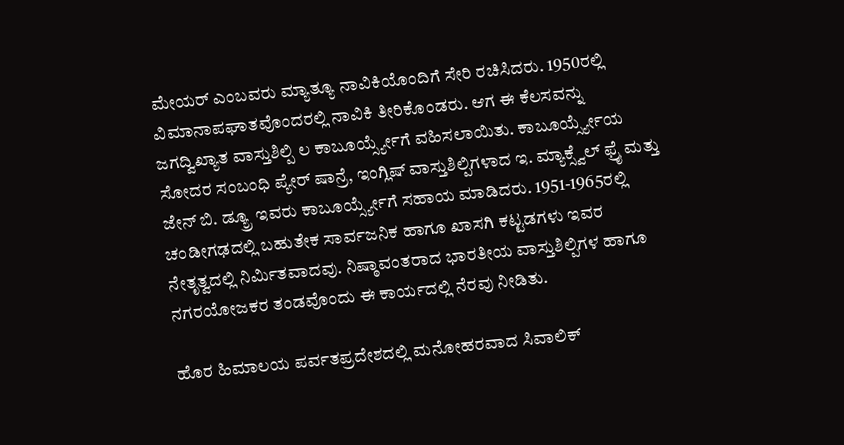ಮೇಯರ್ ಎಂಬವರು ಮ್ಯಾತ್ಯೂ ನಾವಿಕಿಯೊಂದಿಗೆ ಸೇರಿ ರಚಿಸಿದರು. 1950ರಲ್ಲಿ ವಿಮಾನಾಪಘಾತವೊಂದರಲ್ಲಿ ನಾವಿಕಿ ತೀರಿಕೊಂಡರು. ಆಗ ಈ ಕೆಲಸವನ್ನು ಜಗದ್ವಿಖ್ಯಾತ ವಾಸ್ತುಶಿಲ್ಪಿ ಲ ಕಾಬೂರ್ಯ್ಸ್ಯೇಗೆ ವಹಿಸಲಾಯಿತು. ಕಾಬೂರ್ಯ್ಸ್ಯೇಯ ಸೋದರ ಸಂಬಂಧಿ ಪ್ಯೇರ್ ಷಾನ್ರೆ, ಇಂಗ್ಲಿಷ್ ವಾಸ್ತುಶಿಲ್ಪಿಗಳಾದ ಇ. ಮ್ಯಾಕ್ಸ್ವೆಲ್ ಫ್ರೈ ಮತ್ತು ಜೇನ್ ಬಿ. ಡ್ಯ್ರೂ ಇವರು ಕಾಬೂರ್ಯ್ಸ್ಯೇಗೆ ಸಹಾಯ ಮಾಡಿದರು. 1951-1965ರಲ್ಲಿ ಚಂಡೀಗಢದಲ್ಲಿ ಬಹುತೇಕ ಸಾರ್ವಜನಿಕ ಹಾಗೂ ಖಾಸಗಿ ಕಟ್ಟಡಗಳು ಇವರ ನೇತೃತ್ವದಲ್ಲಿ ನಿರ್ಮಿತವಾದವು. ನಿಷ್ಠಾವಂತರಾದ ಭಾರತೀಯ ವಾಸ್ತುಶಿಲ್ಪಿಗಳ ಹಾಗೂ ನಗರಯೋಜಕರ ತಂಡವೊಂದು ಈ ಕಾರ್ಯದಲ್ಲಿ ನೆರವು ನೀಡಿತು.

ಹೊರ ಹಿಮಾಲಯ ಪರ್ವತಪ್ರದೇಶದಲ್ಲಿ ಮನೋಹರವಾದ ಸಿವಾಲಿಕ್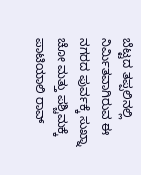ಬೆಟ್ಟದ ತಪ್ಪಲಿನಲ್ಲಿ ನಿರ್ಮಿತವಾಗಿರುವ ಈ ನಗರದ ಪುರ್ವಕ್ಕೆ ಸುಖ್ನಾ ಚೋ ಮತ್ತು ಪಶ್ಚಿಮಕ್ಕೆ ಪಾಟಿಯಾಲಿ ರಾವ್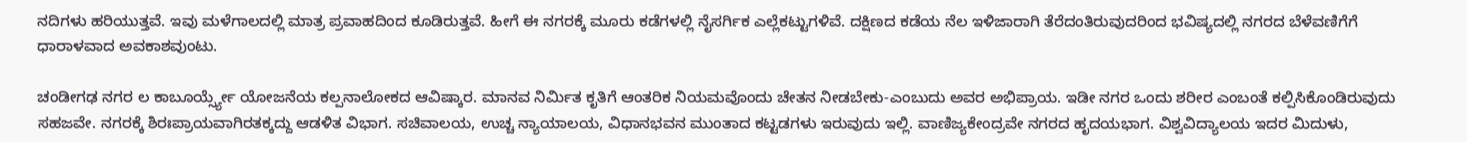ನದಿಗಳು ಹರಿಯುತ್ತವೆ. ಇವು ಮಳೆಗಾಲದಲ್ಲಿ ಮಾತ್ರ ಪ್ರವಾಹದಿಂದ ಕೂಡಿರುತ್ತವೆ. ಹೀಗೆ ಈ ನಗರಕ್ಕೆ ಮೂರು ಕಡೆಗಳಲ್ಲಿ ನೈಸರ್ಗಿಕ ಎಲ್ಲೆಕಟ್ಟುಗಳಿವೆ. ದಕ್ಷಿಣದ ಕಡೆಯ ನೆಲ ಇಳಿಜಾರಾಗಿ ತೆರೆದಂತಿರುವುದರಿಂದ ಭವಿಷ್ಯದಲ್ಲಿ ನಗರದ ಬೆಳೆವಣಿಗೆಗೆ ಧಾರಾಳವಾದ ಅವಕಾಶವುಂಟು.

ಚಂಡೀಗಢ ನಗರ ಲ ಕಾಬೂರ್ಯ್ಸ್ಯೇ ಯೋಜನೆಯ ಕಲ್ಪನಾಲೋಕದ ಆವಿಷ್ಕಾರ. ಮಾನವ ನಿರ್ಮಿತ ಕೃತಿಗೆ ಆಂತರಿಕ ನಿಯಮವೊಂದು ಚೇತನ ನೀಡಬೇಕು-ಎಂಬುದು ಅವರ ಅಭಿಪ್ರಾಯ. ಇಡೀ ನಗರ ಒಂದು ಶರೀರ ಎಂಬಂತೆ ಕಲ್ಪಿಸಿಕೊಂಡಿರುವುದು ಸಹಜವೇ. ನಗರಕ್ಕೆ ಶಿರಃಪ್ರಾಯವಾಗಿರತಕ್ಕದ್ದು ಆಡಳಿತ ವಿಭಾಗ. ಸಚಿವಾಲಯ, ಉಚ್ಚ ನ್ಯಾಯಾಲಯ, ವಿಧಾನಭವನ ಮುಂತಾದ ಕಟ್ಟಡಗಳು ಇರುವುದು ಇಲ್ಲಿ. ವಾಣಿಜ್ಯಕೇಂದ್ರವೇ ನಗರದ ಹೃದಯಭಾಗ. ವಿಶ್ವವಿದ್ಯಾಲಯ ಇದರ ಮಿದುಳು,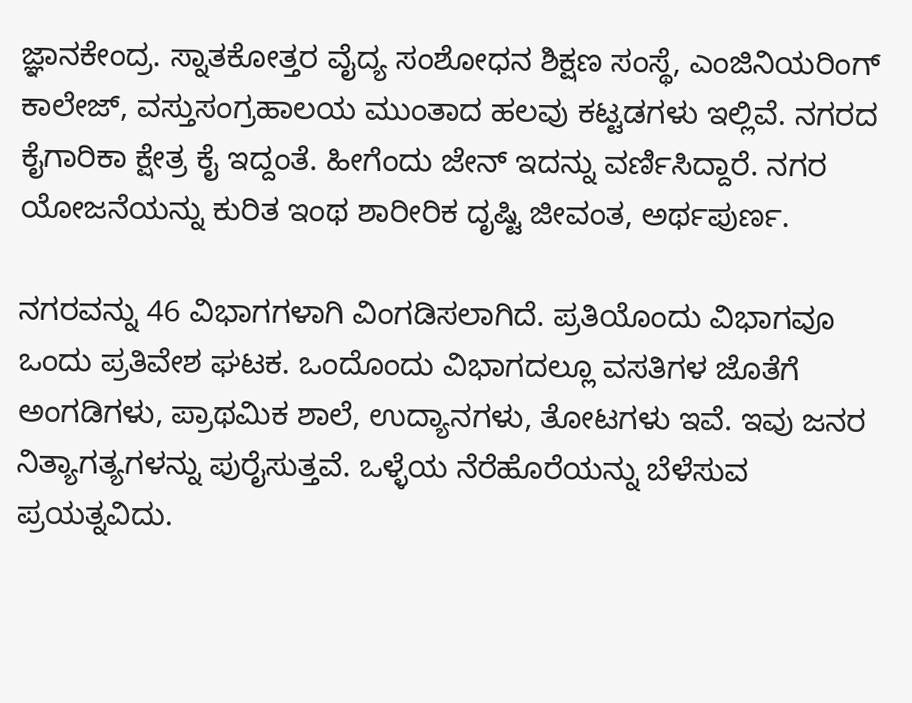ಜ್ಞಾನಕೇಂದ್ರ. ಸ್ನಾತಕೋತ್ತರ ವೈದ್ಯ ಸಂಶೋಧನ ಶಿಕ್ಷಣ ಸಂಸ್ಥೆ, ಎಂಜಿನಿಯರಿಂಗ್ ಕಾಲೇಜ್, ವಸ್ತುಸಂಗ್ರಹಾಲಯ ಮುಂತಾದ ಹಲವು ಕಟ್ಟಡಗಳು ಇಲ್ಲಿವೆ. ನಗರದ ಕೈಗಾರಿಕಾ ಕ್ಷೇತ್ರ ಕೈ ಇದ್ದಂತೆ. ಹೀಗೆಂದು ಜೇನ್ ಇದನ್ನು ವರ್ಣಿಸಿದ್ದಾರೆ. ನಗರ ಯೋಜನೆಯನ್ನು ಕುರಿತ ಇಂಥ ಶಾರೀರಿಕ ದೃಷ್ಟಿ ಜೀವಂತ, ಅರ್ಥಪುರ್ಣ.

ನಗರವನ್ನು 46 ವಿಭಾಗಗಳಾಗಿ ವಿಂಗಡಿಸಲಾಗಿದೆ. ಪ್ರತಿಯೊಂದು ವಿಭಾಗವೂ ಒಂದು ಪ್ರತಿವೇಶ ಘಟಕ. ಒಂದೊಂದು ವಿಭಾಗದಲ್ಲೂ ವಸತಿಗಳ ಜೊತೆಗೆ ಅಂಗಡಿಗಳು, ಪ್ರಾಥಮಿಕ ಶಾಲೆ, ಉದ್ಯಾನಗಳು, ತೋಟಗಳು ಇವೆ. ಇವು ಜನರ ನಿತ್ಯಾಗತ್ಯಗಳನ್ನು ಪುರೈಸುತ್ತವೆ. ಒಳ್ಳೆಯ ನೆರೆಹೊರೆಯನ್ನು ಬೆಳೆಸುವ ಪ್ರಯತ್ನವಿದು.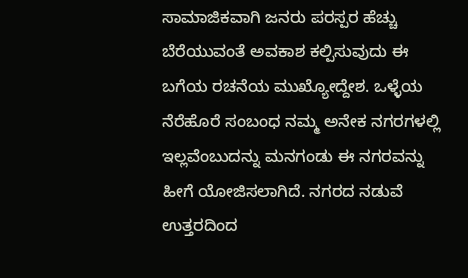ಸಾಮಾಜಿಕವಾಗಿ ಜನರು ಪರಸ್ಪರ ಹೆಚ್ಚು ಬೆರೆಯುವಂತೆ ಅವಕಾಶ ಕಲ್ಪಿಸುವುದು ಈ ಬಗೆಯ ರಚನೆಯ ಮುಖ್ಯೋದ್ದೇಶ. ಒಳ್ಳೆಯ ನೆರೆಹೊರೆ ಸಂಬಂಧ ನಮ್ಮ ಅನೇಕ ನಗರಗಳಲ್ಲಿ ಇಲ್ಲವೆಂಬುದನ್ನು ಮನಗಂಡು ಈ ನಗರವನ್ನು ಹೀಗೆ ಯೋಜಿಸಲಾಗಿದೆ. ನಗರದ ನಡುವೆ ಉತ್ತರದಿಂದ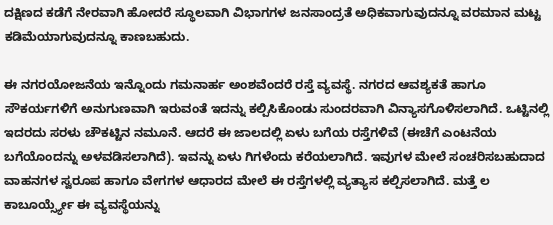ದಕ್ಷಿಣದ ಕಡೆಗೆ ನೇರವಾಗಿ ಹೋದರೆ ಸ್ಥೂಲವಾಗಿ ವಿಭಾಗಗಳ ಜನಸಾಂದ್ರತೆ ಅಧಿಕವಾಗುವುದನ್ನೂ ವರಮಾನ ಮಟ್ಟ ಕಡಿಮೆಯಾಗುವುದನ್ನೂ ಕಾಣಬಹುದು.

ಈ ನಗರಯೋಜನೆಯ ಇನ್ನೊಂದು ಗಮನಾರ್ಹ ಅಂಶವೆಂದರೆ ರಸ್ತೆ ವ್ಯವಸ್ಥೆ. ನಗರದ ಆವಶ್ಯಕತೆ ಹಾಗೂ ಸೌಕರ್ಯಗಳಿಗೆ ಅನುಗುಣವಾಗಿ ಇರುವಂತೆ ಇದನ್ನು ಕಲ್ಪಿಸಿಕೊಂಡು ಸುಂದರವಾಗಿ ವಿನ್ಯಾಸಗೊಳಿಸಲಾಗಿದೆ. ಒಟ್ಟಿನಲ್ಲಿ ಇದರದು ಸರಳು ಚೌಕಟ್ಟಿನ ನಮೂನೆ. ಆದರೆ ಈ ಜಾಲದಲ್ಲಿ ಏಳು ಬಗೆಯ ರಸ್ತೆಗಳಿವೆ (ಈಚೆಗೆ ಎಂಟನೆಯ ಬಗೆಯೊಂದನ್ನು ಅಳವಡಿಸಲಾಗಿದೆ). ಇವನ್ನು ಏಳು ಗಿಗಳೆಂದು ಕರೆಯಲಾಗಿದೆ. ಇವುಗಳ ಮೇಲೆ ಸಂಚರಿಸಬಹುದಾದ ವಾಹನಗಳ ಸ್ವರೂಪ ಹಾಗೂ ವೇಗಗಳ ಆಧಾರದ ಮೇಲೆ ಈ ರಸ್ತೆಗಳಲ್ಲಿ ವ್ಯತ್ಯಾಸ ಕಲ್ಪಿಸಲಾಗಿದೆ. ಮತ್ತೆ ಲ ಕಾಬೂರ್ಯ್ಸ್ಯೇ ಈ ವ್ಯವಸ್ಥೆಯನ್ನು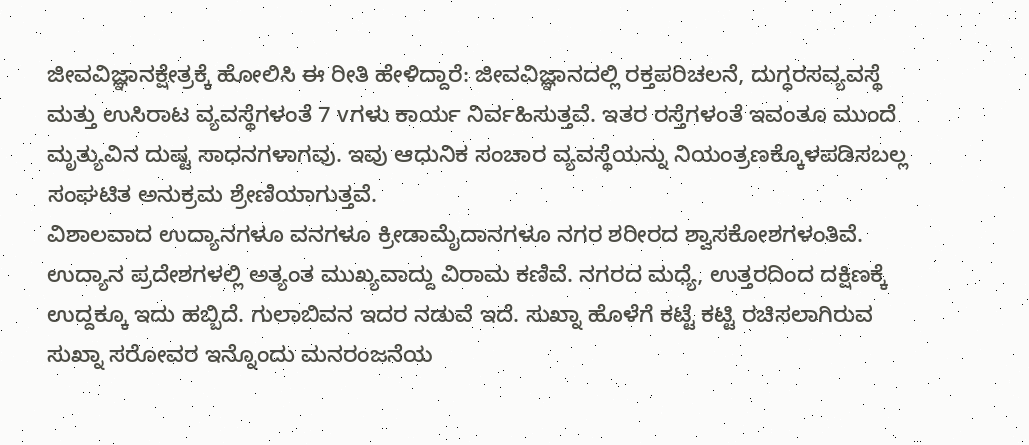ಜೀವವಿಜ್ಞಾನಕ್ಷೇತ್ರಕ್ಕೆ ಹೋಲಿಸಿ ಈ ರೀತಿ ಹೇಳಿದ್ದಾರೆ: ಜೀವವಿಜ್ಞಾನದಲ್ಲಿ ರಕ್ತಪರಿಚಲನೆ, ದುಗ್ಧರಸವ್ಯವಸ್ಥೆ ಮತ್ತು ಉಸಿರಾಟ ವ್ಯವಸ್ಥೆಗಳಂತೆ 7 vಗಳು ಕಾರ್ಯ ನಿರ್ವಹಿಸುತ್ತವೆ. ಇತರ ರಸ್ತೆಗಳಂತೆ ಇವಂತೂ ಮುಂದೆ ಮೃತ್ಯುವಿನ ದುಷ್ಟ ಸಾಧನಗಳಾಗವು. ಇವು ಆಧುನಿಕ ಸಂಚಾರ ವ್ಯವಸ್ಥೆಯನ್ನು ನಿಯಂತ್ರಣಕ್ಕೊಳಪಡಿಸಬಲ್ಲ ಸಂಘಟಿತ ಅನುಕ್ರಮ ಶ್ರೇಣಿಯಾಗುತ್ತವೆ.
ವಿಶಾಲವಾದ ಉದ್ಯಾನಗಳೂ ವನಗಳೂ ಕ್ರೀಡಾಮೈದಾನಗಳೂ ನಗರ ಶರೀರದ ಶ್ವಾಸಕೋಶಗಳಂತಿವೆ. ಉದ್ಯಾನ ಪ್ರದೇಶಗಳಲ್ಲಿ ಅತ್ಯಂತ ಮುಖ್ಯವಾದ್ದು ವಿರಾಮ ಕಣಿವೆ. ನಗರದ ಮಧ್ಯೆ, ಉತ್ತರದಿಂದ ದಕ್ಷಿಣಕ್ಕೆ ಉದ್ದಕ್ಕೂ ಇದು ಹಬ್ಬಿದೆ. ಗುಲಾಬಿವನ ಇದರ ನಡುವೆ ಇದೆ. ಸುಖ್ನಾ ಹೊಳೆಗೆ ಕಟ್ಟೆ ಕಟ್ಟಿ ರಚಿಸಲಾಗಿರುವ ಸುಖ್ನಾ ಸರೋವರ ಇನ್ನೊಂದು ಮನರಂಜನೆಯ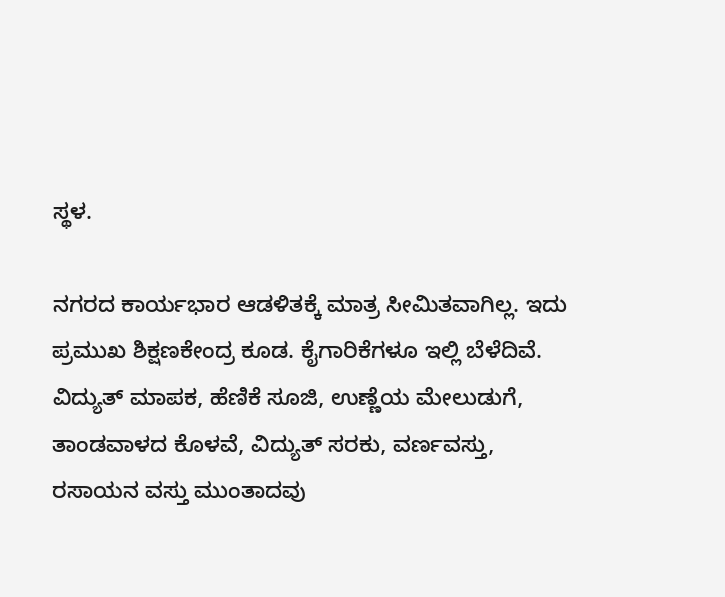ಸ್ಥಳ.

ನಗರದ ಕಾರ್ಯಭಾರ ಆಡಳಿತಕ್ಕೆ ಮಾತ್ರ ಸೀಮಿತವಾಗಿಲ್ಲ. ಇದು ಪ್ರಮುಖ ಶಿಕ್ಷಣಕೇಂದ್ರ ಕೂಡ. ಕೈಗಾರಿಕೆಗಳೂ ಇಲ್ಲಿ ಬೆಳೆದಿವೆ. ವಿದ್ಯುತ್ ಮಾಪಕ, ಹೆಣಿಕೆ ಸೂಜಿ, ಉಣ್ಣೆಯ ಮೇಲುಡುಗೆ, ತಾಂಡವಾಳದ ಕೊಳವೆ, ವಿದ್ಯುತ್ ಸರಕು, ವರ್ಣವಸ್ತು, ರಸಾಯನ ವಸ್ತು ಮುಂತಾದವು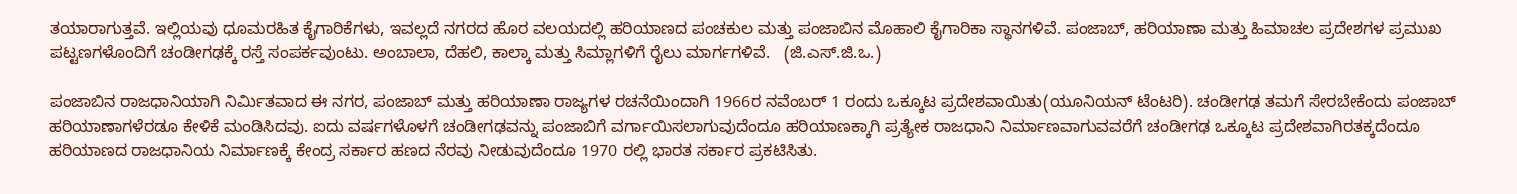ತಯಾರಾಗುತ್ತವೆ. ಇಲ್ಲಿಯವು ಧೂಮರಹಿತ ಕೈಗಾರಿಕೆಗಳು, ಇವಲ್ಲದೆ ನಗರದ ಹೊರ ವಲಯದಲ್ಲಿ ಹರಿಯಾಣದ ಪಂಚಕುಲ ಮತ್ತು ಪಂಜಾಬಿನ ಮೊಹಾಲಿ ಕೈಗಾರಿಕಾ ಸ್ಥಾನಗಳಿವೆ. ಪಂಜಾಬ್, ಹರಿಯಾಣಾ ಮತ್ತು ಹಿಮಾಚಲ ಪ್ರದೇಶಗಳ ಪ್ರಮುಖ ಪಟ್ಟಣಗಳೊಂದಿಗೆ ಚಂಡೀಗಢಕ್ಕೆ ರಸ್ತೆ ಸಂಪರ್ಕವುಂಟು. ಅಂಬಾಲಾ, ದೆಹಲಿ, ಕಾಲ್ಕಾ ಮತ್ತು ಸಿಮ್ಲಾಗಳಿಗೆ ರೈಲು ಮಾರ್ಗಗಳಿವೆ.   (ಜಿ.ಎಸ್.ಜಿ.ಒ.)

ಪಂಜಾಬಿನ ರಾಜಧಾನಿಯಾಗಿ ನಿರ್ಮಿತವಾದ ಈ ನಗರ, ಪಂಜಾಬ್ ಮತ್ತು ಹರಿಯಾಣಾ ರಾಜ್ಯಗಳ ರಚನೆಯಿಂದಾಗಿ 1966ರ ನವೆಂಬರ್ 1 ರಂದು ಒಕ್ಕೂಟ ಪ್ರದೇಶವಾಯಿತು(ಯೂನಿಯನ್ ಟೆಂಟರಿ). ಚಂಡೀಗಢ ತಮಗೆ ಸೇರಬೇಕೆಂದು ಪಂಜಾಬ್ ಹರಿಯಾಣಾಗಳೆರಡೂ ಕೇಳಿಕೆ ಮಂಡಿಸಿದವು. ಐದು ವರ್ಷಗಳೊಳಗೆ ಚಂಡೀಗಢವನ್ನು ಪಂಜಾಬಿಗೆ ವರ್ಗಾಯಿಸಲಾಗುವುದೆಂದೂ ಹರಿಯಾಣಕ್ಕಾಗಿ ಪ್ರತ್ಯೇಕ ರಾಜಧಾನಿ ನಿರ್ಮಾಣವಾಗುವವರೆಗೆ ಚಂಡೀಗಢ ಒಕ್ಕೂಟ ಪ್ರದೇಶವಾಗಿರತಕ್ಕದೆಂದೂ ಹರಿಯಾಣದ ರಾಜಧಾನಿಯ ನಿರ್ಮಾಣಕ್ಕೆ ಕೇಂದ್ರ ಸರ್ಕಾರ ಹಣದ ನೆರವು ನೀಡುವುದೆಂದೂ 1970 ರಲ್ಲಿ ಭಾರತ ಸರ್ಕಾರ ಪ್ರಕಟಿಸಿತು.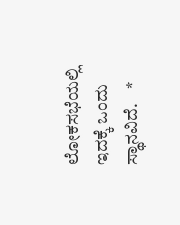ಲೋಕಸಭೆಯಲ್ಲಿ ಇದಕ್ಕೆ ಒಂದು ಸ್ಥಾನವಿದೆ.    *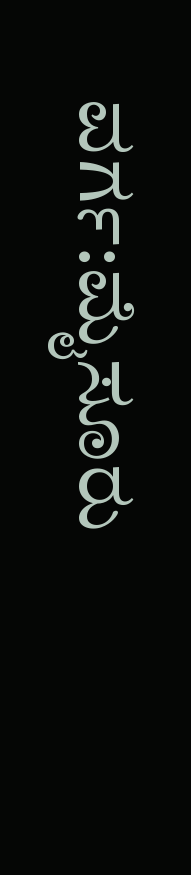ವರ್ಗ:ಮೈಸೂರು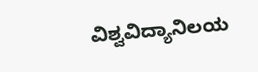ವಿಶ್ವವಿದ್ಯಾನಿಲಯ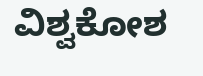ವಿಶ್ವಕೋಶ